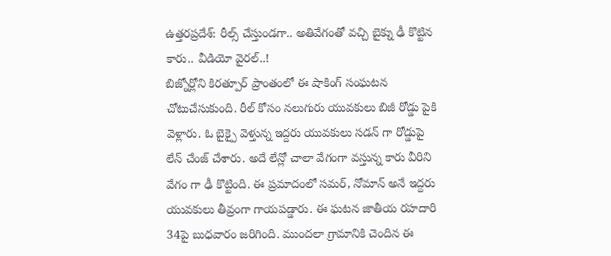ఉత్తరప్రదేశ్: రీల్స్ చేస్తుండగా.. అతివేగంతో వచ్చి బైక్ను ఢీ కొట్టిన కారు.. వీడియో వైరల్..!
బిజ్నోర్లోని కిరత్పూర్ ప్రాంతంలో ఈ షాకింగ్ సంఘటన చోటుచేసుకుంది. రీల్ కోసం నలుగురు యువకులు బిజీ రోడ్డు పైకి వెళ్లారు. ఓ బైక్పై వెళ్తున్న ఇద్దరు యువకులు సడన్ గా రోడ్డుపై లేన్ చేంజ్ చేశారు. అదే లేన్లో చాలా వేగంగా వస్తున్న కారు వీరిని వేగం గా ఢీ కొట్టింది. ఈ ప్రమాదంలో సమర్, నోమాన్ అనే ఇద్దరు యువకులు తీవ్రంగా గాయపడ్డారు. ఈ ఘటన జాతీయ రహదారి 34పై బుధవారం జరిగింది. ముందలా గ్రామానికి చెందిన ఈ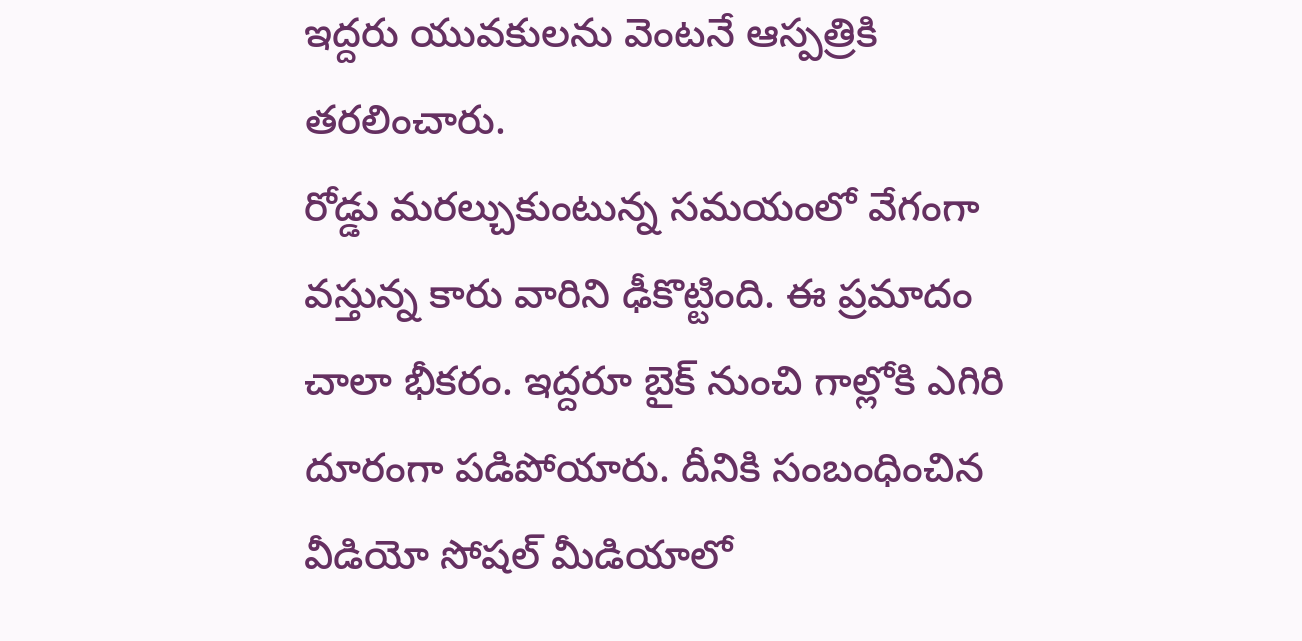ఇద్దరు యువకులను వెంటనే ఆస్పత్రికి తరలించారు.
రోడ్డు మరల్చుకుంటున్న సమయంలో వేగంగా వస్తున్న కారు వారిని ఢీకొట్టింది. ఈ ప్రమాదం చాలా భీకరం. ఇద్దరూ బైక్ నుంచి గాల్లోకి ఎగిరి దూరంగా పడిపోయారు. దీనికి సంబంధించిన వీడియో సోషల్ మీడియాలో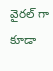వైరల్ గా కూడా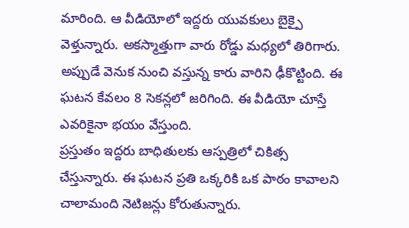మారింది. ఆ వీడియోలో ఇద్దరు యువకులు బైక్పై వెళ్తున్నారు. అకస్మాత్తుగా వారు రోడ్డు మధ్యలో తిరిగారు. అప్పుడే వెనుక నుంచి వస్తున్న కారు వారిని ఢీకొట్టింది. ఈ ఘటన కేవలం 8 సెకన్లలో జరిగింది. ఈ వీడియో చూస్తే ఎవరికైనా భయం వేస్తుంది.
ప్రస్తుతం ఇద్దరు బాధితులకు ఆస్పత్రిలో చికిత్స చేస్తున్నారు. ఈ ఘటన ప్రతి ఒక్కరికి ఒక పాఠం కావాలని చాలామంది నెటిజన్లు కోరుతున్నారు.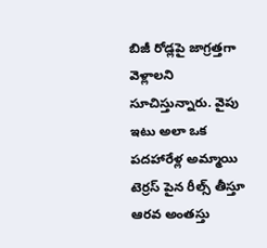బిజీ రోడ్లపై జాగ్రత్తగా వెళ్లాలని సూచిస్తున్నారు. వైపు ఇటు అలా ఒక పదహారేళ్ల అమ్మాయి టెర్రస్ పైన రీల్స్ తీస్తూ ఆరవ అంతస్తు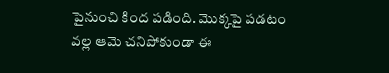పైనుంచి కింద పడింది. మొక్కపై పడటం వల్ల ఆమె చనిపోకుండా ఈ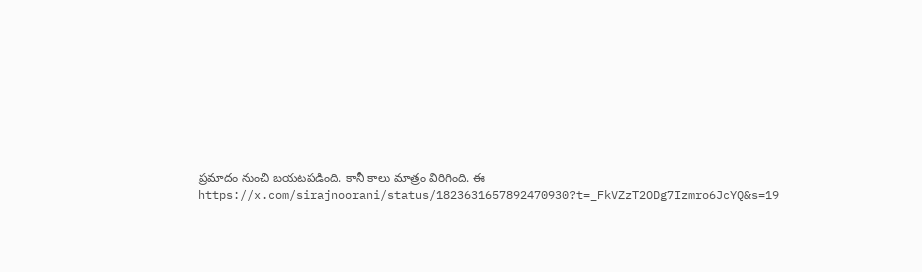ప్రమాదం నుంచి బయటపడింది. కానీ కాలు మాత్రం విరిగింది. ఈ https://x.com/sirajnoorani/status/1823631657892470930?t=_FkVZzT2ODg7Izmro6JcYQ&s=19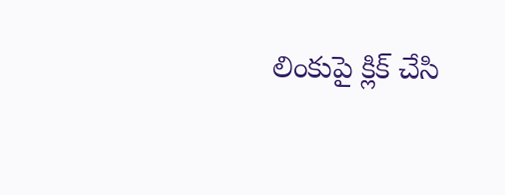లింకుపై క్లిక్ చేసి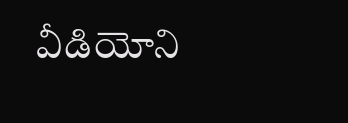వీడియోని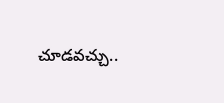చూడవచ్చు..